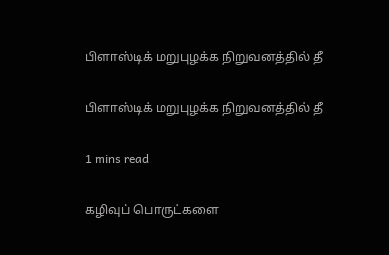பிளாஸ்டிக் மறுபுழக்க நிறுவனத்தில் தீ

பிளாஸ்டிக் மறுபுழக்க நிறுவனத்தில் தீ

1 mins read

கழிவுப் பொருட்களை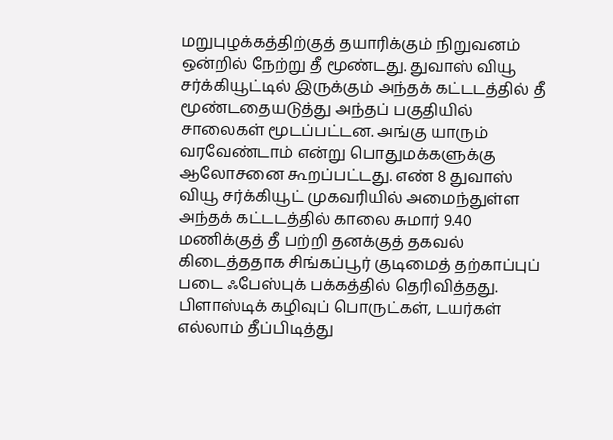மறுபுழக்கத்திற்குத் தயாரிக்கும் நிறுவனம் ஒன்றில் நேற்று தீ மூண்டது. துவாஸ் வியூ சர்க்கியூட்டில் இருக்கும் அந்தக் கட்டடத்தில் தீ மூண்டதையடுத்து அந்தப் பகுதியில் சாலைகள் மூடப்பட்டன. அங்கு யாரும் வரவேண்டாம் என்று பொதுமக்களுக்கு ஆலோசனை கூறப்பட்டது. எண் 8 துவாஸ் வியூ சர்க்கியூட் முகவரியில் அமைந்துள்ள அந்தக் கட்டடத்தில் காலை சுமார் 9.40 மணிக்குத் தீ பற்றி தனக்குத் தகவல் கிடைத்ததாக சிங்கப்பூர் குடிமைத் தற்காப்புப் படை ஃபேஸ்புக் பக்கத்தில் தெரிவித்தது. பிளாஸ்டிக் கழிவுப் பொருட்கள், டயர்கள் எல்லாம் தீப்பிடித்து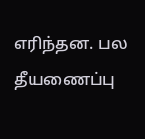எரிந்தன. பல தீயணைப்பு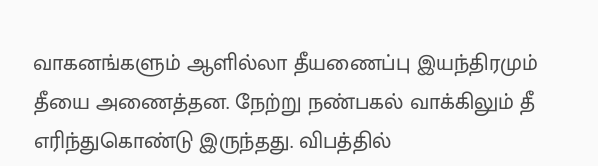வாகனங்களும் ஆளில்லா தீயணைப்பு இயந்திரமும் தீயை அணைத்தன. நேற்று நண்பகல் வாக்கிலும் தீ எரிந்துகொண்டு இருந்தது. விபத்தில்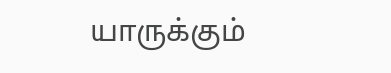யாருக்கும்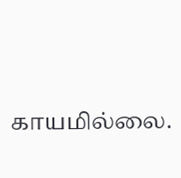காயமில்லை.